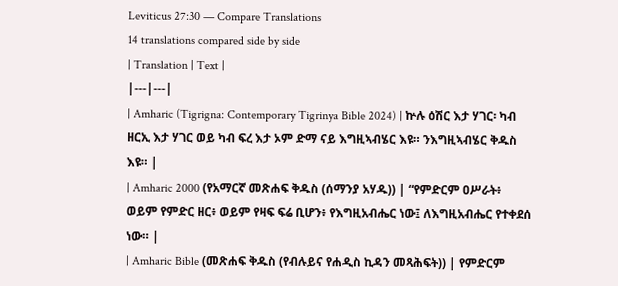Leviticus 27:30 — Compare Translations
14 translations compared side by side
| Translation | Text |
|---|---|
| Amharic (Tigrigna: Contemporary Tigrinya Bible 2024) | ኵሉ ዕሽር እታ ሃገር፡ ካብ ዘርኢ እታ ሃገር ወይ ካብ ፍረ እታ ኦም ድማ ናይ እግዚኣብሄር እዩ። ንእግዚኣብሄር ቅዱስ እዩ። |
| Amharic 2000 (የአማርኛ መጽሐፍ ቅዱስ (ሰማንያ አሃዱ)) | “የምድርም ዐሥራት፥ ወይም የምድር ዘር፥ ወይም የዛፍ ፍሬ ቢሆን፥ የእግዚአብሔር ነው፤ ለእግዚአብሔር የተቀደሰ ነው። |
| Amharic Bible (መጽሐፍ ቅዱስ (የብሉይና የሐዲስ ኪዳን መጻሕፍት)) | የምድርም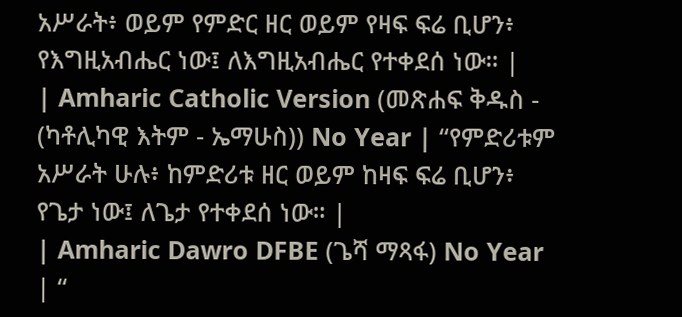አሥራት፥ ወይም የምድር ዘር ወይም የዛፍ ፍሬ ቢሆን፥ የእግዚአብሔር ነው፤ ለእግዚአብሔር የተቀደሰ ነው። |
| Amharic Catholic Version (መጽሐፍ ቅዱስ - (ካቶሊካዊ እትም - ኤማሁስ)) No Year | “የምድሪቱም አሥራት ሁሉ፥ ከምድሪቱ ዘር ወይም ከዛፍ ፍሬ ቢሆን፥ የጌታ ነው፤ ለጌታ የተቀደሰ ነው። |
| Amharic Dawro DFBE (ጌሻ ማጻፋ) No Year | “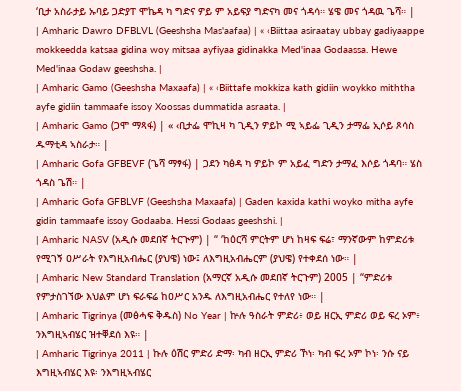‘ቢታ አስራታይ ኡባይ ጋድያፐ ሞኬዳ ካ ግድና ዎይ ም አይፍያ ግድናካ መና ጎዳሳ። ሄዌ መና ጎዳዉ ጌሻ። |
| Amharic Dawro DFBLVL (Geeshsha Mas'aafaa) | « ‹Biittaa asiraatay ubbay gadiyaappe mokkeedda katsaa gidina woy mitsaa ayfiyaa gidinakka Med'inaa Godaassa. Hewe Med'inaa Godaw geeshsha. |
| Amharic Gamo (Geeshsha Maxaafa) | « ‹Biittafe mokkiza kath gidiin woykko miththa ayfe gidiin tammaafe issoy Xoossas dummatida asraata. |
| Amharic Gamo (ጋሞ ማጻፋ) | « ‹ቢታፌ ሞኪዛ ካ ጊዲን ዎይኮ ሚ ኣይፌ ጊዲን ታማፌ ኢሶይ ጾሳስ ዱማቲዳ ኣስራታ። |
| Amharic Gofa GFBEVF (ጌሻ ማፃፋ) | ጋደን ካፅዳ ካ ዎይኮ ም አይፈ ግድን ታማፈ እሶይ ጎዳባ። ሄስ ጎዳስ ጌሽ። |
| Amharic Gofa GFBLVF (Geeshsha Maxaafa) | Gaden kaxida kathi woyko mitha ayfe gidin tammaafe issoy Godaaba. Hessi Godaas geeshshi. |
| Amharic NASV (አዲሱ መደበኛ ትርጒም) | “ ‘ከዕርሻ ምርትም ሆነ ከዛፍ ፍሬ፣ ማንኛውም ከምድሪቱ የሚገኝ ዐሥራት የእግዚአብሔር (ያህዌ) ነው፤ ለእግዚአብሔርም (ያህዌ) የተቀደሰ ነው። |
| Amharic New Standard Translation (አማርኛ አዲሱ መደበኛ ትርጉም) 2005 | “ምድሪቱ የምታስገኘው እህልም ሆነ ፍራፍሬ ከዐሥር አንዱ ለእግዚአብሔር የተለየ ነው። |
| Amharic Tigrinya (መፅሓፍ ቅዱስ) No Year | ኵሉ ዓስራት ምድሪ፥ ወይ ዘርኢ ምድሪ ወይ ፍረ ኦም፥ ንእግዚኣብሄር ዝተቐደሰ እዩ። |
| Amharic Tigrinya 2011 | ኩሉ ዕሽር ምድሪ ድማ፡ ካብ ዘርኢ ምድሪ ኾነ፡ ካብ ፍረ ኦም ኮነ፡ ንሱ ናይ እግዚኣብሄር እዩ፡ ንእግዚኣብሄር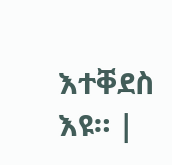እተቐደስ እዩ። |